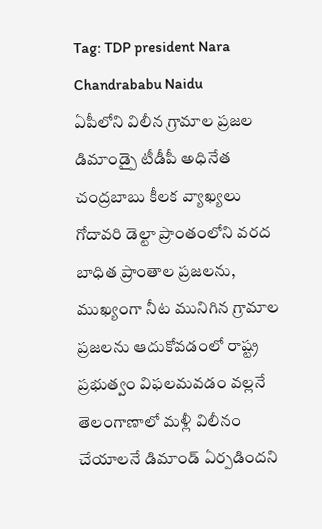Tag: TDP president Nara Chandrababu Naidu
ఏపీలోని విలీన గ్రామాల ప్రజల డిమాండ్పై టీడీపీ అధినేత చంద్రబాబు కీలక వ్యాఖ్యలు
గోదావరి డెల్టా ప్రాంతంలోని వరద బాధిత ప్రాంతాల ప్రజలను, ముఖ్యంగా నీట మునిగిన గ్రామాల ప్రజలను ఆదుకోవడంలో రాష్ట్ర ప్రభుత్వం విఫలమవడం వల్లనే తెలంగాణాలో మళ్లీ విలీనం చేయాలనే డిమాండ్ ఏర్పడిందని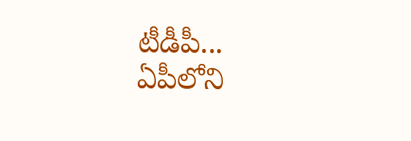టీడీపీ...
ఏపీలోని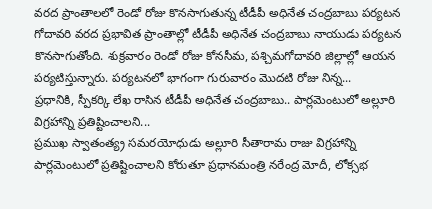వరద ప్రాంతాలలో రెండో రోజు కొనసాగుతున్న టీడీపీ అధినేత చంద్రబాబు పర్యటన
గోదావరి వరద ప్రభావిత ప్రాంతాల్లో టీడీపీ అధినేత చంద్రబాబు నాయుడు పర్యటన కొనసాగుతోంది. శుక్రవారం రెండో రోజు కోనసీమ, పశ్చిమగోదావరి జిల్లాల్లో ఆయన పర్యటిస్తున్నారు. పర్యటనలో భాగంగా గురువారం మొదటి రోజు నిన్న...
ప్రధానికి, స్పీకర్కి లేఖ రాసిన టీడీపీ అధినేత చంద్రబాబు.. పార్లమెంటులో అల్లూరి విగ్రహాన్ని ప్రతిష్టించాలని...
ప్రముఖ స్వాతంత్య్ర సమరయోధుడు అల్లూరి సీతారామ రాజు విగ్రహాన్ని పార్లమెంటులో ప్రతిష్టించాలని కోరుతూ ప్రధానమంత్రి నరేంద్ర మోదీ, లోక్సభ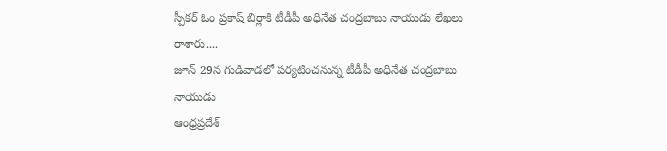స్పీకర్ ఓం ప్రకాష్ బిర్లాకి టీడీపీ అధినేత చంద్రబాబు నాయుడు లేఖలు రాశారు....
జూన్ 29న గుడివాడలో పర్యటించనున్న టీడీపీ అధినేత చంద్రబాబు నాయుడు
ఆంధ్రప్రదేశ్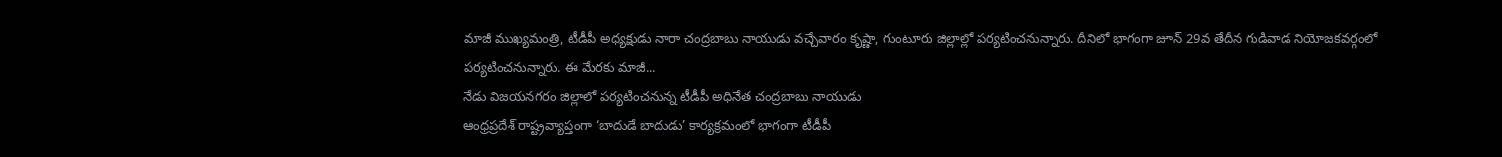మాజీ ముఖ్యమంత్రి, టీడీపీ అధ్యక్షుడు నారా చంద్రబాబు నాయుడు వచ్చేవారం కృష్ణా, గుంటూరు జిల్లాల్లో పర్యటించనున్నారు. దీనిలో భాగంగా జూన్ 29వ తేదీన గుడివాడ నియోజకవర్గంలో పర్యటించనున్నారు. ఈ మేరకు మాజీ...
నేడు విజయనగరం జిల్లాలో పర్యటించనున్న టీడీపీ అధినేత చంద్రబాబు నాయుడు
ఆంధ్రప్రదేశ్ రాష్ట్రవ్యాప్తంగా ‘బాదుడే బాదుడు’ కార్యక్రమంలో భాగంగా టీడీపీ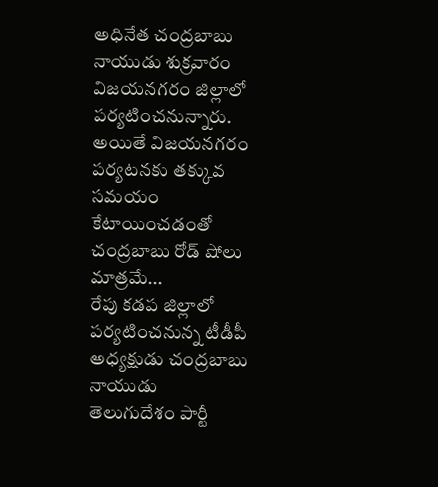అధినేత చంద్రబాబు నాయుడు శుక్రవారం విజయనగరం జిల్లాలో పర్యటించనున్నారు. అయితే విజయనగరం పర్యటనకు తక్కువ సమయం కేటాయించడంతో చంద్రబాబు రోడ్ షోలు మాత్రమే...
రేపు కడప జిల్లాలో పర్యటించనున్న టీడీపీ అధ్యక్షుడు చంద్రబాబు నాయుడు
తెలుగుదేశం పార్టీ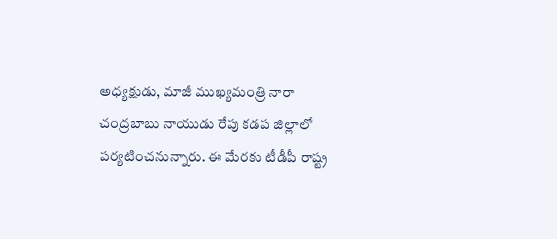అధ్యక్షుడు, మాజీ ముఖ్యమంత్రి నారా చంద్రబాబు నాయుడు రేపు కడప జిల్లాలో పర్యటించనున్నారు. ఈ మేరకు టీడీపీ రాష్ట్ర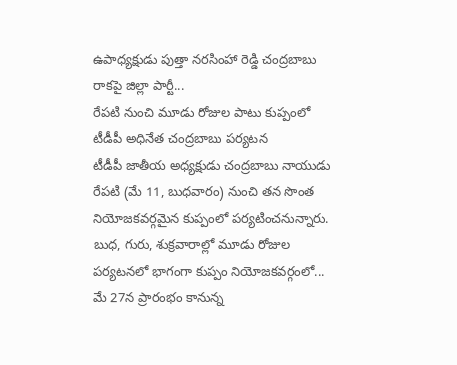ఉపాధ్యక్షుడు పుత్తా నరసింహా రెడ్డి చంద్రబాబు రాకపై జిల్లా పార్టీ...
రేపటి నుంచి మూడు రోజుల పాటు కుప్పంలో టీడీపీ అధినేత చంద్రబాబు పర్యటన
టీడీపీ జాతీయ అధ్యక్షుడు చంద్రబాబు నాయుడు రేపటి (మే 11, బుధవారం) నుంచి తన సొంత నియోజకవర్గమైన కుప్పంలో పర్యటించనున్నారు. బుధ, గురు, శుక్రవారాల్లో మూడు రోజుల పర్యటనలో భాగంగా కుప్పం నియోజకవర్గంలో...
మే 27న ప్రారంభం కానున్న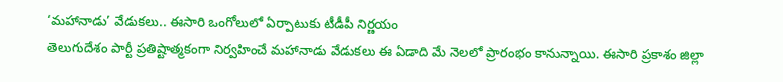‘మహానాడు’ వేడుకలు.. ఈసారి ఒంగోలులో ఏర్పాటుకు టీడీపీ నిర్ణయం
తెలుగుదేశం పార్టీ ప్రతిష్టాత్మకంగా నిర్వహించే మహానాడు వేడుకలు ఈ ఏడాది మే నెలలో ప్రారంభం కానున్నాయి. ఈసారి ప్రకాశం జిల్లా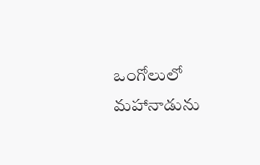ఒంగోలులో మహానాడును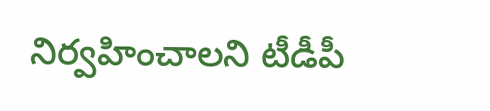నిర్వహించాలని టీడీపీ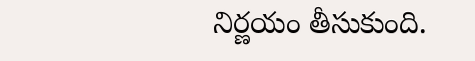నిర్ణయం తీసుకుంది.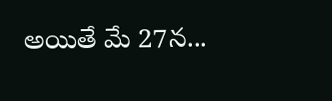అయితే మే 27న...